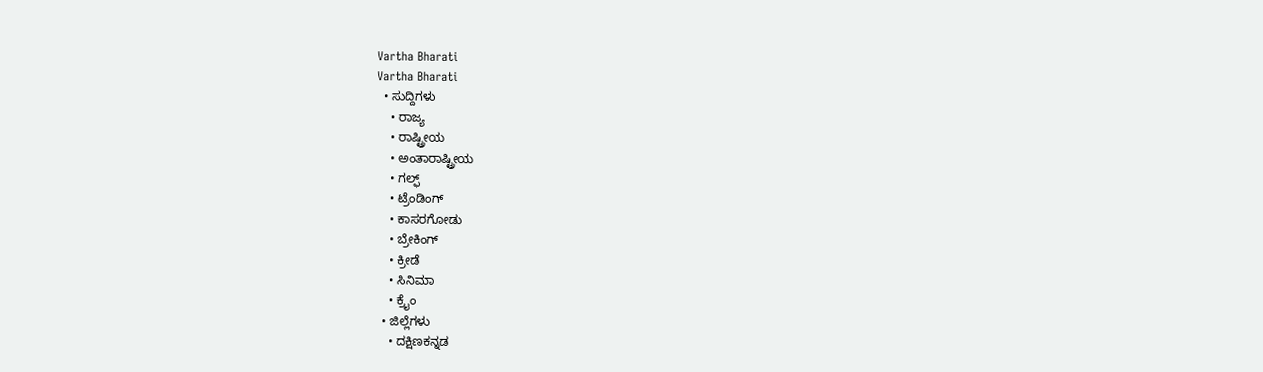Vartha Bharati
Vartha Bharati
  • ಸುದ್ದಿಗಳು
    • ರಾಜ್ಯ
    • ರಾಷ್ಟ್ರೀಯ
    • ಅಂತಾರಾಷ್ಟ್ರೀಯ
    • ಗಲ್ಫ್
    • ಟ್ರೆಂಡಿಂಗ್
    • ಕಾಸರಗೋಡು
    • ಬ್ರೇಕಿಂಗ್
    • ಕ್ರೀಡೆ
    • ಸಿನಿಮಾ
    • ಕ್ರೈಂ
  • ಜಿಲ್ಲೆಗಳು
    • ದಕ್ಷಿಣಕನ್ನಡ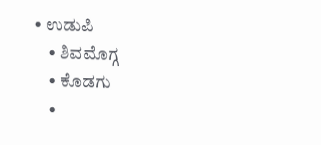• ಉಡುಪಿ
    • ಶಿವಮೊಗ್ಗ
    • ಕೊಡಗು
    •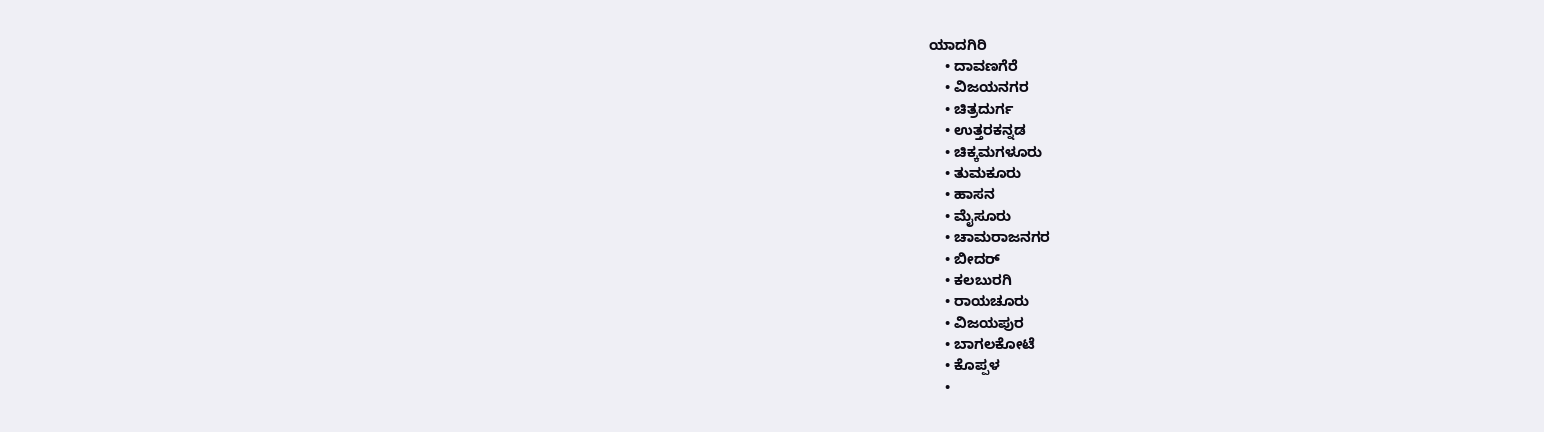ಯಾದಗಿರಿ
    • ದಾವಣಗೆರೆ
    • ವಿಜಯನಗರ
    • ಚಿತ್ರದುರ್ಗ
    • ಉತ್ತರಕನ್ನಡ
    • ಚಿಕ್ಕಮಗಳೂರು
    • ತುಮಕೂರು
    • ಹಾಸನ
    • ಮೈಸೂರು
    • ಚಾಮರಾಜನಗರ
    • ಬೀದರ್‌
    • ಕಲಬುರಗಿ
    • ರಾಯಚೂರು
    • ವಿಜಯಪುರ
    • ಬಾಗಲಕೋಟೆ
    • ಕೊಪ್ಪಳ
    •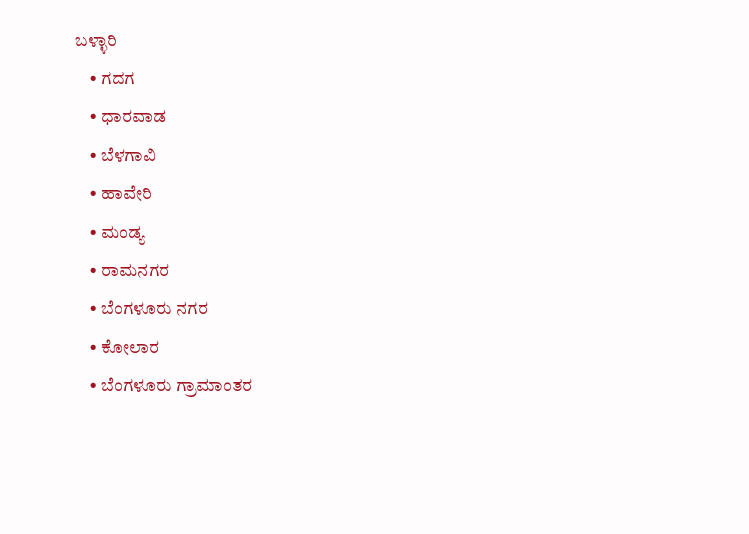ಬಳ್ಳಾರಿ
    • ಗದಗ
    • ಧಾರವಾಡ‌
    • ಬೆಳಗಾವಿ
    • ಹಾವೇರಿ
    • ಮಂಡ್ಯ
    • ರಾಮನಗರ
    • ಬೆಂಗಳೂರು ನಗರ
    • ಕೋಲಾರ
    • ಬೆಂಗಳೂರು ಗ್ರಾಮಾಂತರ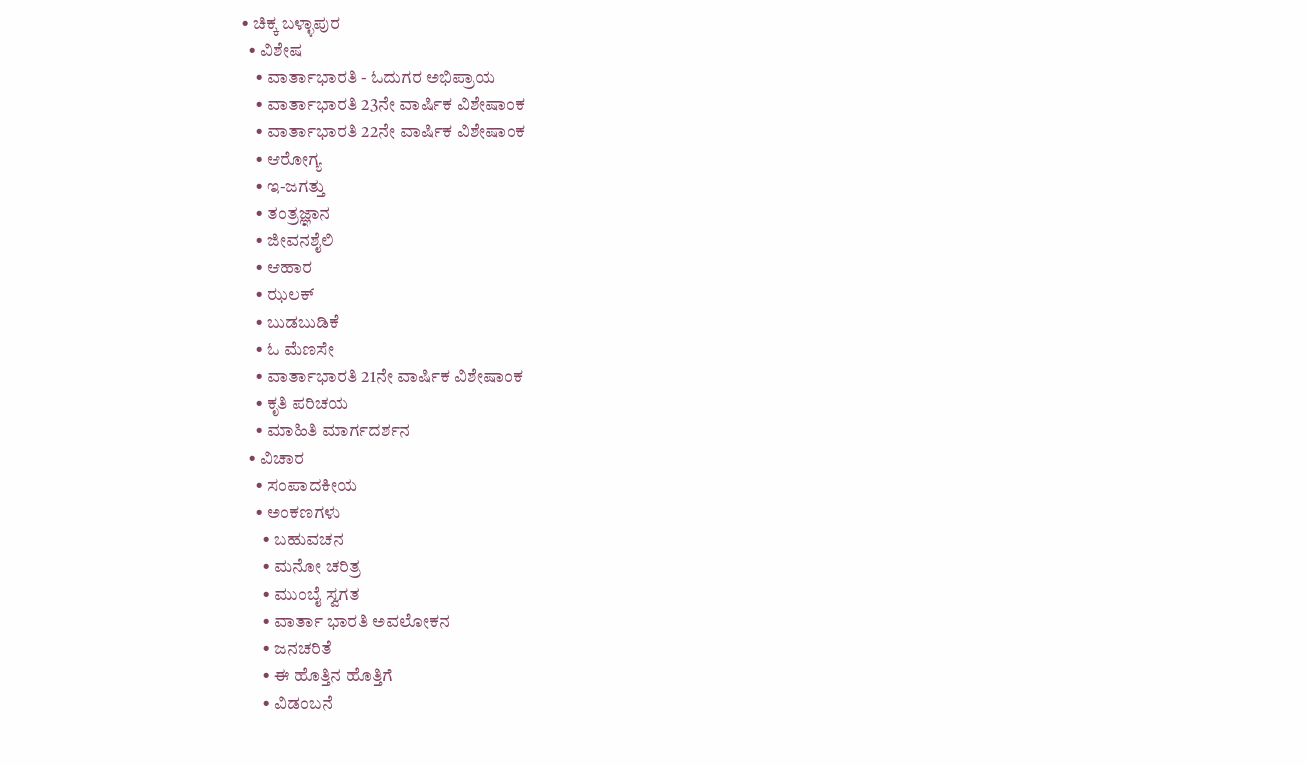• ಚಿಕ್ಕ ಬಳ್ಳಾಪುರ
  • ವಿಶೇಷ
    • ವಾರ್ತಾಭಾರತಿ - ಓದುಗರ ಅಭಿಪ್ರಾಯ
    • ವಾರ್ತಾಭಾರತಿ 23ನೇ ವಾರ್ಷಿಕ ವಿಶೇಷಾಂಕ
    • ವಾರ್ತಾಭಾರತಿ 22ನೇ ವಾರ್ಷಿಕ ವಿಶೇಷಾಂಕ
    • ಆರೋಗ್ಯ
    • ಇ-ಜಗತ್ತು
    • ತಂತ್ರಜ್ಞಾನ
    • ಜೀವನಶೈಲಿ
    • ಆಹಾರ
    • ಝಲಕ್
    • ಬುಡಬುಡಿಕೆ
    • ಓ ಮೆಣಸೇ
    • ವಾರ್ತಾಭಾರತಿ 21ನೇ ವಾರ್ಷಿಕ ವಿಶೇಷಾಂಕ
    • ಕೃತಿ ಪರಿಚಯ
    • ಮಾಹಿತಿ ಮಾರ್ಗದರ್ಶನ
  • ವಿಚಾರ
    • ಸಂಪಾದಕೀಯ
    • ಅಂಕಣಗಳು
      • ಬಹುವಚನ
      • ಮನೋ ಚರಿತ್ರ
      • ಮುಂಬೈ ಸ್ವಗತ
      • ವಾರ್ತಾ ಭಾರತಿ ಅವಲೋಕನ
      • ಜನಚರಿತೆ
      • ಈ ಹೊತ್ತಿನ ಹೊತ್ತಿಗೆ
      • ವಿಡಂಬನೆ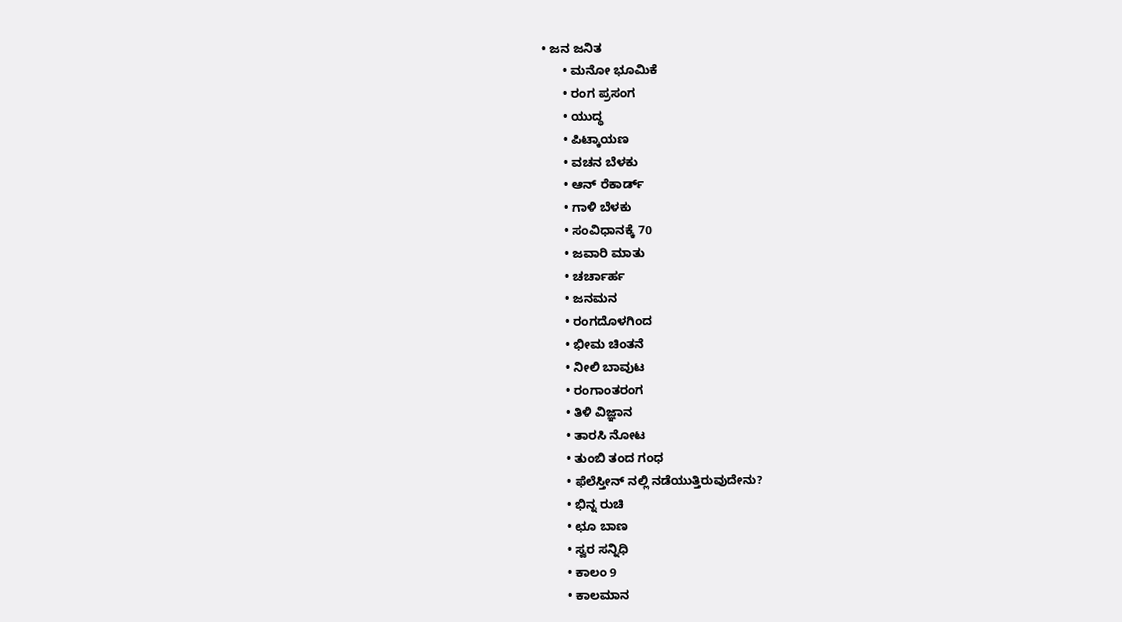• ಜನ ಜನಿತ
      • ಮನೋ ಭೂಮಿಕೆ
      • ರಂಗ ಪ್ರಸಂಗ
      • ಯುದ್ಧ
      • ಪಿಟ್ಕಾಯಣ
      • ವಚನ ಬೆಳಕು
      • ಆನ್ ರೆಕಾರ್ಡ್
      • ಗಾಳಿ ಬೆಳಕು
      • ಸಂವಿಧಾನಕ್ಕೆ 70
      • ಜವಾರಿ ಮಾತು
      • ಚರ್ಚಾರ್ಹ
      • ಜನಮನ
      • ರಂಗದೊಳಗಿಂದ
      • ಭೀಮ ಚಿಂತನೆ
      • ನೀಲಿ ಬಾವುಟ
      • ರಂಗಾಂತರಂಗ
      • ತಿಳಿ ವಿಜ್ಞಾನ
      • ತಾರಸಿ ನೋಟ
      • ತುಂಬಿ ತಂದ ಗಂಧ
      • ಫೆಲೆಸ್ತೀನ್ ‌ನಲ್ಲಿ ನಡೆಯುತ್ತಿರುವುದೇನು?
      • ಭಿನ್ನ ರುಚಿ
      • ಛೂ ಬಾಣ
      • ಸ್ವರ ಸನ್ನಿಧಿ
      • ಕಾಲಂ 9
      • ಕಾಲಮಾನ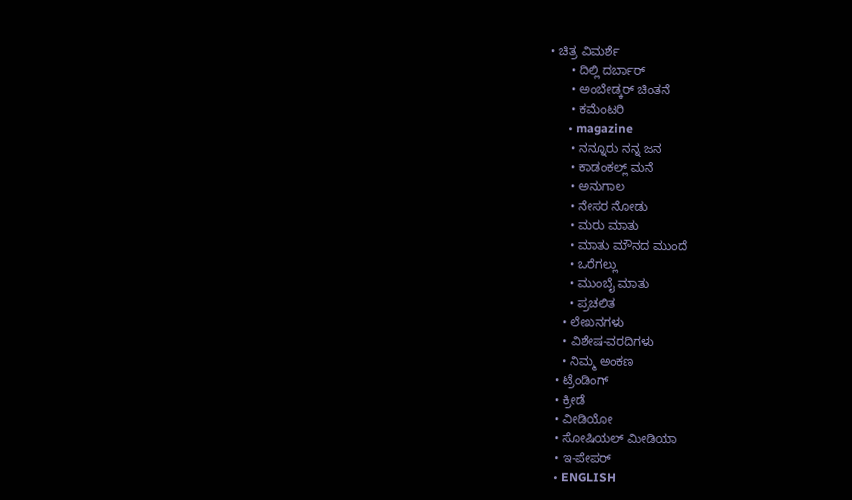• ಚಿತ್ರ ವಿಮರ್ಶೆ
      • ದಿಲ್ಲಿ ದರ್ಬಾರ್
      • ಅಂಬೇಡ್ಕರ್ ಚಿಂತನೆ
      • ಕಮೆಂಟರಿ
      • magazine
      • ನನ್ನೂರು ನನ್ನ ಜನ
      • ಕಾಡಂಕಲ್ಲ್ ಮನೆ
      • ಅನುಗಾಲ
      • ನೇಸರ ನೋಡು
      • ಮರು ಮಾತು
      • ಮಾತು ಮೌನದ ಮುಂದೆ
      • ಒರೆಗಲ್ಲು
      • ಮುಂಬೈ ಮಾತು
      • ಪ್ರಚಲಿತ
    • ಲೇಖನಗಳು
    • ವಿಶೇಷ-ವರದಿಗಳು
    • ನಿಮ್ಮ ಅಂಕಣ
  • ಟ್ರೆಂಡಿಂಗ್
  • ಕ್ರೀಡೆ
  • ವೀಡಿಯೋ
  • ಸೋಷಿಯಲ್ ಮೀಡಿಯಾ
  • ಇ-ಪೇಪರ್
  • ENGLISH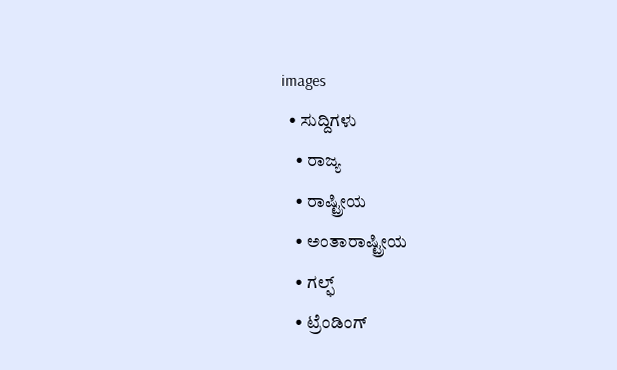images
  • ಸುದ್ದಿಗಳು
    • ರಾಜ್ಯ
    • ರಾಷ್ಟ್ರೀಯ
    • ಅಂತಾರಾಷ್ಟ್ರೀಯ
    • ಗಲ್ಫ್
    • ಟ್ರೆಂಡಿಂಗ್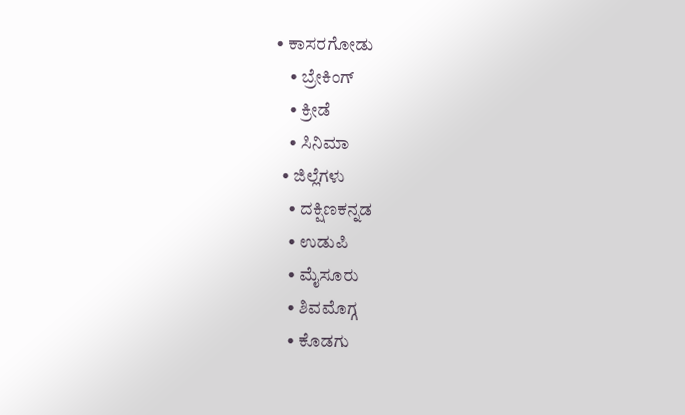• ಕಾಸರಗೋಡು
    • ಬ್ರೇಕಿಂಗ್
    • ಕ್ರೀಡೆ
    • ಸಿನಿಮಾ
  • ಜಿಲ್ಲೆಗಳು
    • ದಕ್ಷಿಣಕನ್ನಡ
    • ಉಡುಪಿ
    • ಮೈಸೂರು
    • ಶಿವಮೊಗ್ಗ
    • ಕೊಡಗು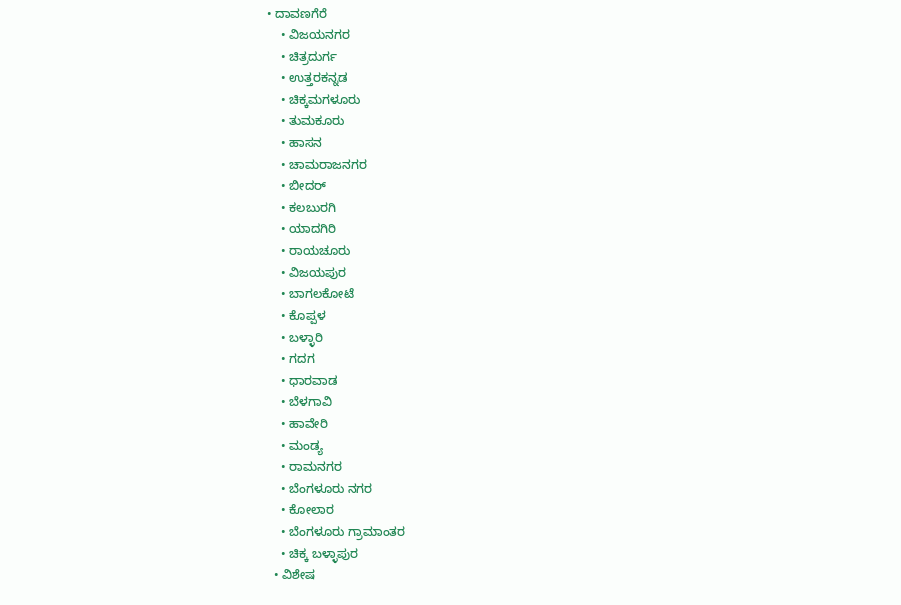• ದಾವಣಗೆರೆ
    • ವಿಜಯನಗರ
    • ಚಿತ್ರದುರ್ಗ
    • ಉತ್ತರಕನ್ನಡ
    • ಚಿಕ್ಕಮಗಳೂರು
    • ತುಮಕೂರು
    • ಹಾಸನ
    • ಚಾಮರಾಜನಗರ
    • ಬೀದರ್‌
    • ಕಲಬುರಗಿ
    • ಯಾದಗಿರಿ
    • ರಾಯಚೂರು
    • ವಿಜಯಪುರ
    • ಬಾಗಲಕೋಟೆ
    • ಕೊಪ್ಪಳ
    • ಬಳ್ಳಾರಿ
    • ಗದಗ
    • ಧಾರವಾಡ
    • ಬೆಳಗಾವಿ
    • ಹಾವೇರಿ
    • ಮಂಡ್ಯ
    • ರಾಮನಗರ
    • ಬೆಂಗಳೂರು ನಗರ
    • ಕೋಲಾರ
    • ಬೆಂಗಳೂರು ಗ್ರಾಮಾಂತರ
    • ಚಿಕ್ಕ ಬಳ್ಳಾಪುರ
  • ವಿಶೇಷ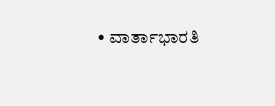• ವಾರ್ತಾಭಾರತಿ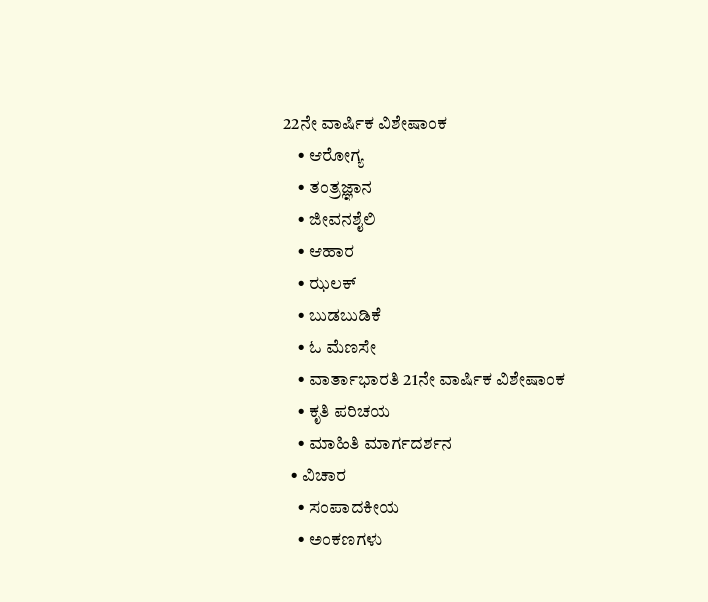22ನೇ ವಾರ್ಷಿಕ ವಿಶೇಷಾಂಕ
    • ಆರೋಗ್ಯ
    • ತಂತ್ರಜ್ಞಾನ
    • ಜೀವನಶೈಲಿ
    • ಆಹಾರ
    • ಝಲಕ್
    • ಬುಡಬುಡಿಕೆ
    • ಓ ಮೆಣಸೇ
    • ವಾರ್ತಾಭಾರತಿ 21ನೇ ವಾರ್ಷಿಕ ವಿಶೇಷಾಂಕ
    • ಕೃತಿ ಪರಿಚಯ
    • ಮಾಹಿತಿ ಮಾರ್ಗದರ್ಶನ
  • ವಿಚಾರ
    • ಸಂಪಾದಕೀಯ
    • ಅಂಕಣಗಳು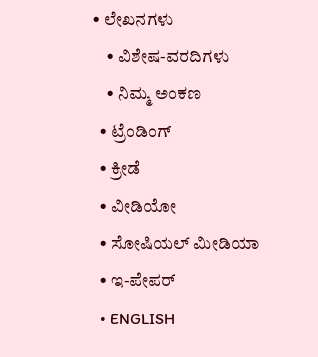• ಲೇಖನಗಳು
    • ವಿಶೇಷ-ವರದಿಗಳು
    • ನಿಮ್ಮ ಅಂಕಣ
  • ಟ್ರೆಂಡಿಂಗ್
  • ಕ್ರೀಡೆ
  • ವೀಡಿಯೋ
  • ಸೋಷಿಯಲ್ ಮೀಡಿಯಾ
  • ಇ-ಪೇಪರ್
  • ENGLISH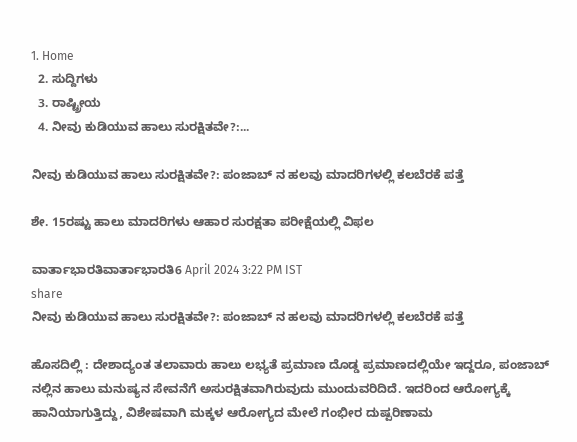1. Home
  2. ಸುದ್ದಿಗಳು
  3. ರಾಷ್ಟ್ರೀಯ
  4. ನೀವು ಕುಡಿಯುವ ಹಾಲು ಸುರಕ್ಷಿತವೇ?:...

ನೀವು ಕುಡಿಯುವ ಹಾಲು ಸುರಕ್ಷಿತವೇ?: ಪಂಜಾಬ್ ನ ಹಲವು ಮಾದರಿಗಳಲ್ಲಿ ಕಲಬೆರಕೆ ಪತ್ತೆ

ಶೇ. 15ರಷ್ಟು ಹಾಲು ಮಾದರಿಗಳು ಆಹಾರ ಸುರಕ್ಷತಾ ಪರೀಕ್ಷೆಯಲ್ಲಿ ವಿಫಲ

ವಾರ್ತಾಭಾರತಿವಾರ್ತಾಭಾರತಿ6 April 2024 3:22 PM IST
share
ನೀವು ಕುಡಿಯುವ ಹಾಲು ಸುರಕ್ಷಿತವೇ?: ಪಂಜಾಬ್ ನ ಹಲವು ಮಾದರಿಗಳಲ್ಲಿ ಕಲಬೆರಕೆ ಪತ್ತೆ

ಹೊಸದಿಲ್ಲಿ : ದೇಶಾದ್ಯಂತ ತಲಾವಾರು ಹಾಲು ಲಭ್ಯತೆ ಪ್ರಮಾಣ ದೊಡ್ಡ ಪ್ರಮಾಣದಲ್ಲಿಯೇ ಇದ್ದರೂ, ಪಂಜಾಬ್ ನಲ್ಲಿನ ಹಾಲು ಮನುಷ್ಯನ ಸೇವನೆಗೆ ಅಸುರಕ್ಷಿತವಾಗಿರುವುದು ಮುಂದುವರಿದಿದೆ. ಇದರಿಂದ ಆರೋಗ್ಯಕ್ಕೆ ಹಾನಿಯಾಗುತ್ತಿದ್ದು, ವಿಶೇಷವಾಗಿ ಮಕ್ಕಳ ಆರೋಗ್ಯದ ಮೇಲೆ ಗಂಭೀರ ದುಷ್ಪರಿಣಾಮ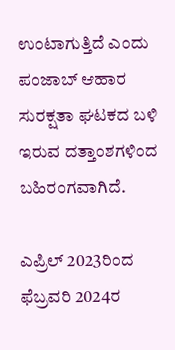ಉಂಟಾಗುತ್ತಿದೆ ಎಂದು ಪಂಜಾಬ್ ಆಹಾರ ಸುರಕ್ಷತಾ ಘಟಕದ ಬಳಿ ಇರುವ ದತ್ತಾಂಶಗಳಿಂದ ಬಹಿರಂಗವಾಗಿದೆ.

ಎಪ್ರಿಲ್ 2023ರಿಂದ ಫೆಬ್ರವರಿ 2024ರ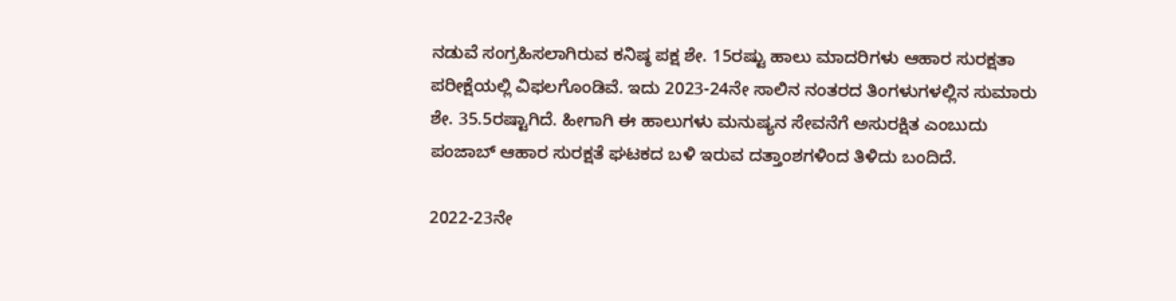ನಡುವೆ ಸಂಗ್ರಹಿಸಲಾಗಿರುವ ಕನಿಷ್ಠ ಪಕ್ಷ ಶೇ. 15ರಷ್ಟು ಹಾಲು ಮಾದರಿಗಳು ಆಹಾರ ಸುರಕ್ಷತಾ ಪರೀಕ್ಷೆಯಲ್ಲಿ ವಿಫಲಗೊಂಡಿವೆ. ಇದು 2023-24ನೇ ಸಾಲಿನ ನಂತರದ ತಿಂಗಳುಗಳಲ್ಲಿನ ಸುಮಾರು ಶೇ. 35.5ರಷ್ಟಾಗಿದೆ. ಹೀಗಾಗಿ ಈ ಹಾಲುಗಳು ಮನುಷ್ಯನ ಸೇವನೆಗೆ ಅಸುರಕ್ಷಿತ ಎಂಬುದು ಪಂಜಾಬ್ ಆಹಾರ ಸುರಕ್ಷತೆ ಘಟಕದ ಬಳಿ ಇರುವ ದತ್ತಾಂಶಗಳಿಂದ ತಿಳಿದು ಬಂದಿದೆ.

2022-23ನೇ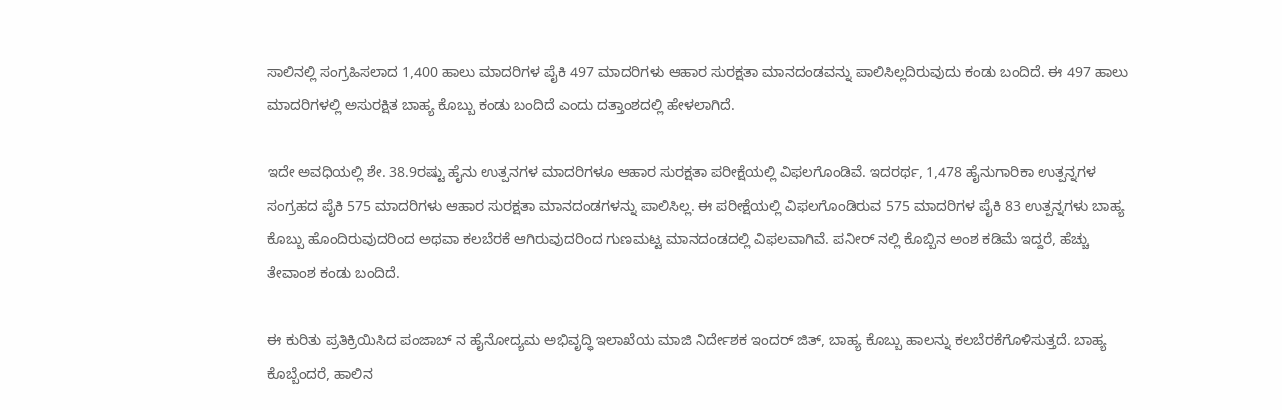ಸಾಲಿನಲ್ಲಿ ಸಂಗ್ರಹಿಸಲಾದ 1,400 ಹಾಲು ಮಾದರಿಗಳ ಪೈಕಿ 497 ಮಾದರಿಗಳು ಆಹಾರ ಸುರಕ್ಷತಾ ಮಾನದಂಡವನ್ನು ಪಾಲಿಸಿಲ್ಲದಿರುವುದು ಕಂಡು ಬಂದಿದೆ. ಈ 497 ಹಾಲು ಮಾದರಿಗಳಲ್ಲಿ ಅಸುರಕ್ಷಿತ ಬಾಹ್ಯ ಕೊಬ್ಬು ಕಂಡು ಬಂದಿದೆ ಎಂದು ದತ್ತಾಂಶದಲ್ಲಿ ಹೇಳಲಾಗಿದೆ.

ಇದೇ ಅವಧಿಯಲ್ಲಿ ಶೇ. 38.9ರಷ್ಟು ಹೈನು ಉತ್ಪನಗಳ ಮಾದರಿಗಳೂ ಆಹಾರ ಸುರಕ್ಷತಾ ಪರೀಕ್ಷೆಯಲ್ಲಿ ವಿಫಲಗೊಂಡಿವೆ. ಇದರರ್ಥ, 1,478 ಹೈನುಗಾರಿಕಾ ಉತ್ಪನ್ನಗಳ ಸಂಗ್ರಹದ ಪೈಕಿ 575 ಮಾದರಿಗಳು ಆಹಾರ ಸುರಕ್ಷತಾ ಮಾನದಂಡಗಳನ್ನು ಪಾಲಿಸಿಲ್ಲ. ಈ ಪರೀಕ್ಷೆಯಲ್ಲಿ ವಿಫಲಗೊಂಡಿರುವ 575 ಮಾದರಿಗಳ ಪೈಕಿ 83 ಉತ್ಪನ್ನಗಳು ಬಾಹ್ಯ ಕೊಬ್ಬು ಹೊಂದಿರುವುದರಿಂದ ಅಥವಾ ಕಲಬೆರಕೆ ಆಗಿರುವುದರಿಂದ ಗುಣಮಟ್ಟ ಮಾನದಂಡದಲ್ಲಿ ವಿಫಲವಾಗಿವೆ. ಪನೀರ್ ನಲ್ಲಿ ಕೊಬ್ಬಿನ ಅಂಶ ಕಡಿಮೆ ಇದ್ದರೆ, ಹೆಚ್ಚು ತೇವಾಂಶ ಕಂಡು ಬಂದಿದೆ.

ಈ ಕುರಿತು ಪ್ರತಿಕ್ರಿಯಿಸಿದ ಪಂಜಾಬ್ ನ ಹೈನೋದ್ಯಮ ಅಭಿವೃದ್ಧಿ ಇಲಾಖೆಯ ಮಾಜಿ ನಿರ್ದೇಶಕ ಇಂದರ್ ಜಿತ್, ಬಾಹ್ಯ ಕೊಬ್ಬು ಹಾಲನ್ನು ಕಲಬೆರಕೆಗೊಳಿಸುತ್ತದೆ. ಬಾಹ್ಯ ಕೊಬ್ಬೆಂದರೆ, ಹಾಲಿನ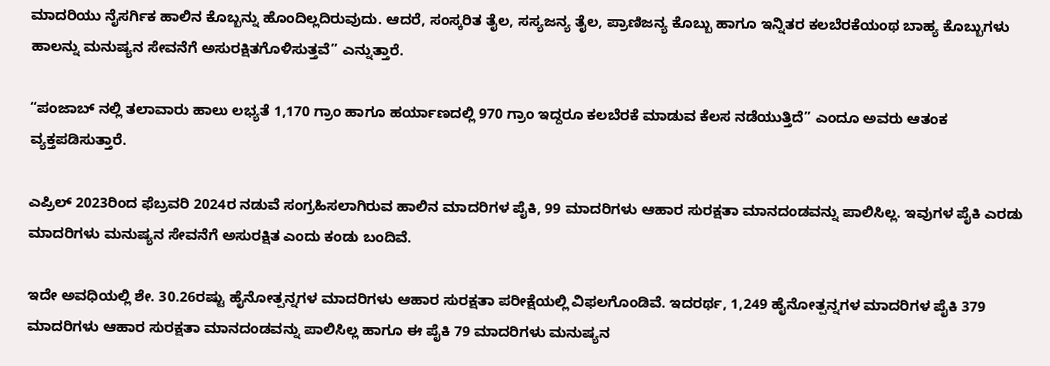ಮಾದರಿಯು ನೈಸರ್ಗಿಕ ಹಾಲಿನ ಕೊಬ್ಬನ್ನು ಹೊಂದಿಲ್ಲದಿರುವುದು. ಆದರೆ, ಸಂಸ್ಕರಿತ ತೈಲ, ಸಸ್ಯಜನ್ಯ ತೈಲ, ಪ್ರಾಣಿಜನ್ಯ ಕೊಬ್ಬು ಹಾಗೂ ಇನ್ನಿತರ ಕಲಬೆರಕೆಯಂಥ ಬಾಹ್ಯ ಕೊಬ್ಬುಗಳು ಹಾಲನ್ನು ಮನುಷ್ಯನ ಸೇವನೆಗೆ ಅಸುರಕ್ಷಿತಗೊಳಿಸುತ್ತವೆ” ಎನ್ನುತ್ತಾರೆ.

“ಪಂಜಾಬ್ ನಲ್ಲಿ ತಲಾವಾರು ಹಾಲು ಲಭ್ಯತೆ 1,170 ಗ್ರಾಂ ಹಾಗೂ ಹರ್ಯಾಣದಲ್ಲಿ 970 ಗ್ರಾಂ ಇದ್ದರೂ ಕಲಬೆರಕೆ ಮಾಡುವ ಕೆಲಸ ನಡೆಯುತ್ತಿದೆ” ಎಂದೂ ಅವರು ಆತಂಕ ವ್ಯಕ್ತಪಡಿಸುತ್ತಾರೆ.

ಎಪ್ರಿಲ್ 2023ರಿಂದ ಫೆಬ್ರವರಿ 2024ರ ನಡುವೆ ಸಂಗ್ರಹಿಸಲಾಗಿರುವ ಹಾಲಿನ ಮಾದರಿಗಳ ಪೈಕಿ, 99 ಮಾದರಿಗಳು ಆಹಾರ ಸುರಕ್ಷತಾ ಮಾನದಂಡವನ್ನು ಪಾಲಿಸಿಲ್ಲ. ಇವುಗಳ ಪೈಕಿ ಎರಡು ಮಾದರಿಗಳು ಮನುಷ್ಯನ ಸೇವನೆಗೆ ಅಸುರಕ್ಷಿತ ಎಂದು ಕಂಡು ಬಂದಿವೆ.

ಇದೇ ಅವಧಿಯಲ್ಲಿ ಶೇ. 30.26ರಷ್ಟು ಹೈನೋತ್ಪನ್ನಗಳ ಮಾದರಿಗಳು ಆಹಾರ ಸುರಕ್ಷತಾ ಪರೀಕ್ಷೆಯಲ್ಲಿ ವಿಫಲಗೊಂಡಿವೆ. ಇದರರ್ಥ, 1,249 ಹೈನೋತ್ಪನ್ನಗಳ ಮಾದರಿಗಳ ಪೈಕಿ 379 ಮಾದರಿಗಳು ಆಹಾರ ಸುರಕ್ಷತಾ ಮಾನದಂಡವನ್ನು ಪಾಲಿಸಿಲ್ಲ ಹಾಗೂ ಈ ಪೈಕಿ 79 ಮಾದರಿಗಳು ಮನುಷ್ಯನ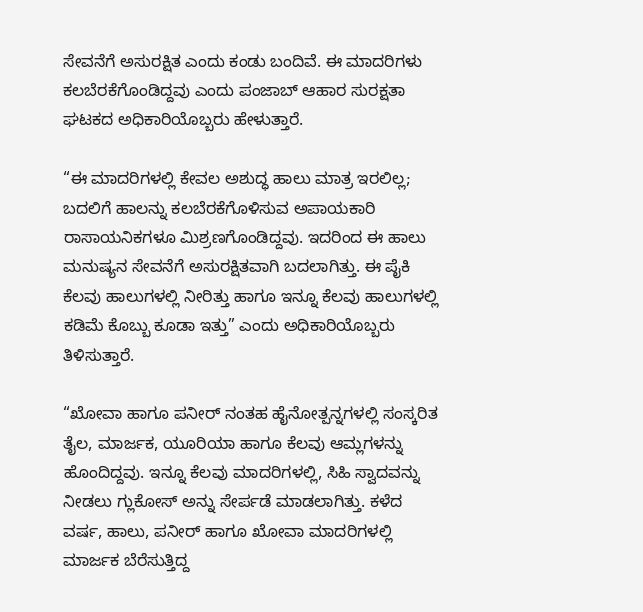ಸೇವನೆಗೆ ಅಸುರಕ್ಷಿತ ಎಂದು ಕಂಡು ಬಂದಿವೆ. ಈ ಮಾದರಿಗಳು ಕಲಬೆರಕೆಗೊಂಡಿದ್ದವು ಎಂದು ಪಂಜಾಬ್ ಆಹಾರ ಸುರಕ್ಷತಾ ಘಟಕದ ಅಧಿಕಾರಿಯೊಬ್ಬರು ಹೇಳುತ್ತಾರೆ.

“ಈ ಮಾದರಿಗಳಲ್ಲಿ ಕೇವಲ ಅಶುದ್ಧ ಹಾಲು ಮಾತ್ರ ಇರಲಿಲ್ಲ; ಬದಲಿಗೆ ಹಾಲನ್ನು ಕಲಬೆರಕೆಗೊಳಿಸುವ ಅಪಾಯಕಾರಿ ರಾಸಾಯನಿಕಗಳೂ ಮಿಶ್ರಣಗೊಂಡಿದ್ದವು. ಇದರಿಂದ ಈ ಹಾಲು ಮನುಷ್ಯನ ಸೇವನೆಗೆ ಅಸುರಕ್ಷಿತವಾಗಿ ಬದಲಾಗಿತ್ತು. ಈ ಪೈಕಿ ಕೆಲವು ಹಾಲುಗಳಲ್ಲಿ ನೀರಿತ್ತು ಹಾಗೂ ಇನ್ನೂ ಕೆಲವು ಹಾಲುಗಳಲ್ಲಿ ಕಡಿಮೆ ಕೊಬ್ಬು ಕೂಡಾ ಇತ್ತು” ಎಂದು ಅಧಿಕಾರಿಯೊಬ್ಬರು ತಿಳಿಸುತ್ತಾರೆ.

“ಖೋವಾ ಹಾಗೂ ಪನೀರ್ ನಂತಹ ಹೈನೋತ್ಪನ್ನಗಳಲ್ಲಿ ಸಂಸ್ಕರಿತ ತೈಲ, ಮಾರ್ಜಕ, ಯೂರಿಯಾ ಹಾಗೂ ಕೆಲವು ಆಮ್ಲಗಳನ್ನು ಹೊಂದಿದ್ದವು. ಇನ್ನೂ ಕೆಲವು ಮಾದರಿಗಳಲ್ಲಿ, ಸಿಹಿ ಸ್ವಾದವನ್ನು ನೀಡಲು ಗ್ಲುಕೋಸ್ ಅನ್ನು ಸೇರ್ಪಡೆ ಮಾಡಲಾಗಿತ್ತು. ಕಳೆದ ವರ್ಷ, ಹಾಲು, ಪನೀರ್ ಹಾಗೂ ಖೋವಾ ಮಾದರಿಗಳಲ್ಲಿ ಮಾರ್ಜಕ ಬೆರೆಸುತ್ತಿದ್ದ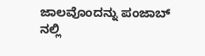ಜಾಲವೊಂದನ್ನು ಪಂಜಾಬ್ ನಲ್ಲಿ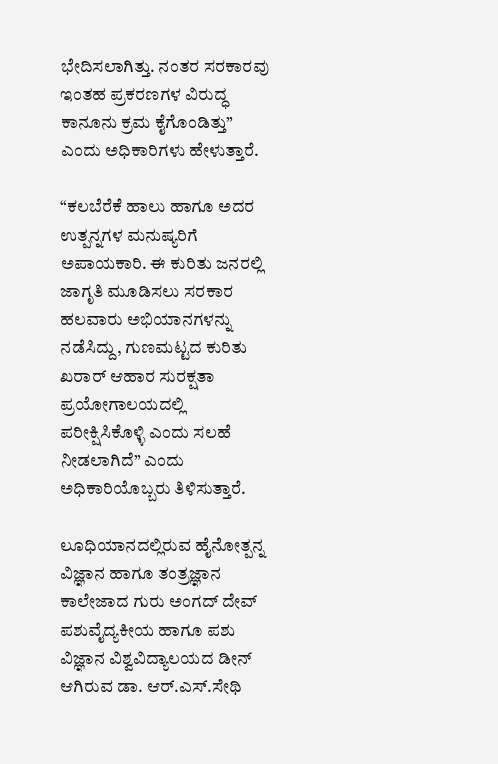ಭೇದಿಸಲಾಗಿತ್ತು. ನಂತರ ಸರಕಾರವು ಇಂತಹ ಪ್ರಕರಣಗಳ ವಿರುದ್ಧ ಕಾನೂನು ಕ್ರಮ ಕೈಗೊಂಡಿತ್ತು” ಎಂದು ಅಧಿಕಾರಿಗಳು ಹೇಳುತ್ತಾರೆ.

“ಕಲಬೆರೆಕೆ ಹಾಲು ಹಾಗೂ ಅದರ ಉತ್ಪನ್ನಗಳ ಮನುಷ್ಯರಿಗೆ ಅಪಾಯಕಾರಿ. ಈ ಕುರಿತು ಜನರಲ್ಲಿ ಜಾಗೃತಿ ಮೂಡಿಸಲು ಸರಕಾರ ಹಲವಾರು ಅಭಿಯಾನಗಳನ್ನು ನಡೆಸಿದ್ದು, ಗುಣಮಟ್ಟದ ಕುರಿತು ಖರಾರ್ ಆಹಾರ ಸುರಕ್ಷತಾ ಪ್ರಯೋಗಾಲಯದಲ್ಲಿ ಪರೀಕ್ಷಿಸಿಕೊಳ್ಳಿ ಎಂದು ಸಲಹೆ ನೀಡಲಾಗಿದೆ” ಎಂದು ಅಧಿಕಾರಿಯೊಬ್ಬರು ತಿಳಿಸುತ್ತಾರೆ.

ಲೂಧಿಯಾನದಲ್ಲಿರುವ ಹೈನೋತ್ಪನ್ನ ವಿಜ್ಞಾನ ಹಾಗೂ ತಂತ್ರಜ್ಞಾನ ಕಾಲೇಜಾದ ಗುರು ಅಂಗದ್ ದೇವ್ ಪಶುವೈದ್ಯಕೀಯ ಹಾಗೂ ಪಶು ವಿಜ್ಞಾನ ವಿಶ್ವವಿದ್ಯಾಲಯದ ಡೀನ್ ಆಗಿರುವ ಡಾ. ಆರ್.ಎಸ್.ಸೇಥಿ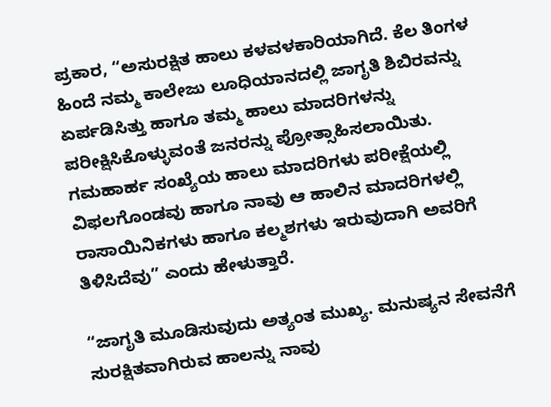ಪ್ರಕಾರ, “ಅಸುರಕ್ಷಿತ ಹಾಲು ಕಳವಳಕಾರಿಯಾಗಿದೆ. ಕೆಲ ತಿಂಗಳ ಹಿಂದೆ ನಮ್ಮ ಕಾಲೇಜು ಲೂಧಿಯಾನದಲ್ಲಿ ಜಾಗೃತಿ ಶಿಬಿರವನ್ನು ಏರ್ಪಡಿಸಿತ್ತು ಹಾಗೂ ತಮ್ಮ ಹಾಲು ಮಾದರಿಗಳನ್ನು ಪರೀಕ್ಷಿಸಿಕೊಳ್ಳುವಂತೆ ಜನರನ್ನು ಪ್ರೋತ್ಸಾಹಿಸಲಾಯಿತು. ಗಮಹಾರ್ಹ ಸಂಖ್ಯೆಯ ಹಾಲು ಮಾದರಿಗಳು ಪರೀಕ್ಷೆಯಲ್ಲಿ ವಿಫಲಗೊಂಡವು ಹಾಗೂ ನಾವು ಆ ಹಾಲಿನ ಮಾದರಿಗಳಲ್ಲಿ ರಾಸಾಯಿನಿಕಗಳು ಹಾಗೂ ಕಲ್ಮಶಗಳು ಇರುವುದಾಗಿ ಅವರಿಗೆ ತಿಳಿಸಿದೆವು” ಎಂದು ಹೇಳುತ್ತಾರೆ.

“ಜಾಗೃತಿ ಮೂಡಿಸುವುದು ಅತ್ಯಂತ ಮುಖ್ಯ. ಮನುಷ್ಯನ ಸೇವನೆಗೆ ಸುರಕ್ಷಿತವಾಗಿರುವ ಹಾಲನ್ನು ನಾವು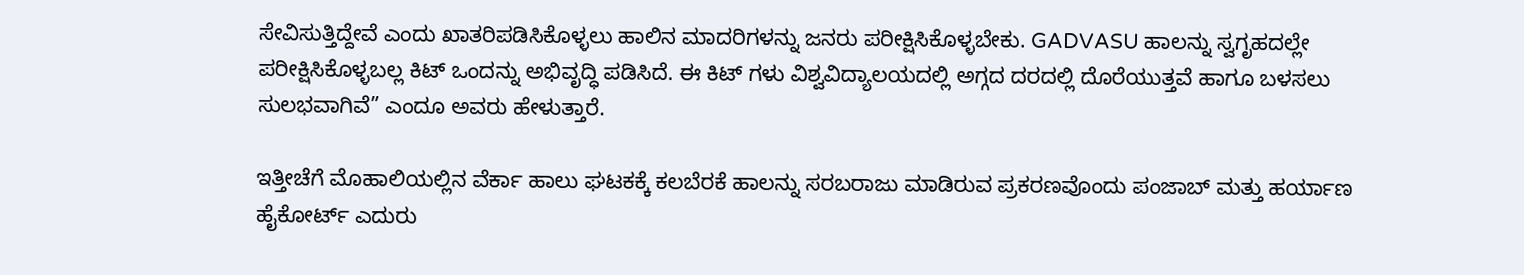ಸೇವಿಸುತ್ತಿದ್ದೇವೆ ಎಂದು ಖಾತರಿಪಡಿಸಿಕೊಳ್ಳಲು ಹಾಲಿನ ಮಾದರಿಗಳನ್ನು ಜನರು ಪರೀಕ್ಷಿಸಿಕೊಳ್ಳಬೇಕು. GADVASU ಹಾಲನ್ನು ಸ್ವಗೃಹದಲ್ಲೇ ಪರೀಕ್ಷಿಸಿಕೊಳ್ಳಬಲ್ಲ ಕಿಟ್ ಒಂದನ್ನು ಅಭಿವೃದ್ಧಿ ಪಡಿಸಿದೆ. ಈ ಕಿಟ್ ಗಳು ವಿಶ್ವವಿದ್ಯಾಲಯದಲ್ಲಿ ಅಗ್ಗದ ದರದಲ್ಲಿ ದೊರೆಯುತ್ತವೆ ಹಾಗೂ ಬಳಸಲು ಸುಲಭವಾಗಿವೆ” ಎಂದೂ ಅವರು ಹೇಳುತ್ತಾರೆ.

ಇತ್ತೀಚೆಗೆ ಮೊಹಾಲಿಯಲ್ಲಿನ ವೆರ್ಕಾ ಹಾಲು ಘಟಕಕ್ಕೆ ಕಲಬೆರಕೆ ಹಾಲನ್ನು ಸರಬರಾಜು ಮಾಡಿರುವ ಪ್ರಕರಣವೊಂದು ಪಂಜಾಬ್ ಮತ್ತು ಹರ್ಯಾಣ ಹೈಕೋರ್ಟ್ ಎದುರು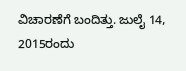ವಿಚಾರಣೆಗೆ ಬಂದಿತ್ತು. ಜುಲೈ 14, 2015ರಂದು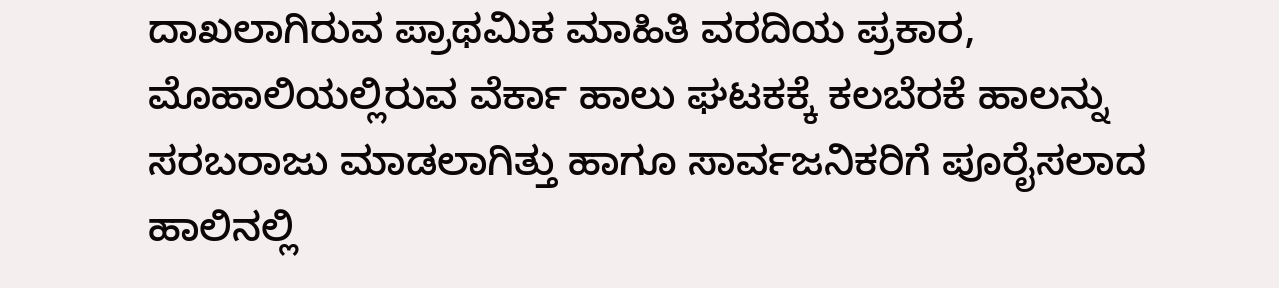ದಾಖಲಾಗಿರುವ ಪ್ರಾಥಮಿಕ ಮಾಹಿತಿ ವರದಿಯ ಪ್ರಕಾರ, ಮೊಹಾಲಿಯಲ್ಲಿರುವ ವೆರ್ಕಾ ಹಾಲು ಘಟಕಕ್ಕೆ ಕಲಬೆರಕೆ ಹಾಲನ್ನು ಸರಬರಾಜು ಮಾಡಲಾಗಿತ್ತು ಹಾಗೂ ಸಾರ್ವಜನಿಕರಿಗೆ ಪೂರೈಸಲಾದ ಹಾಲಿನಲ್ಲಿ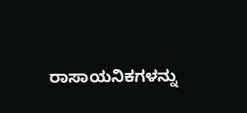ರಾಸಾಯನಿಕಗಳನ್ನು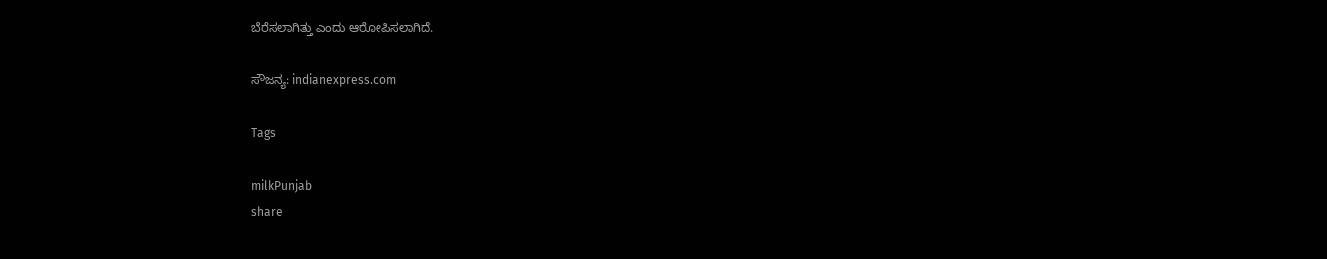ಬೆರೆಸಲಾಗಿತ್ತು ಎಂದು ಆರೋಪಿಸಲಾಗಿದೆ.

ಸೌಜನ್ಯ: indianexpress.com

Tags

milkPunjab
share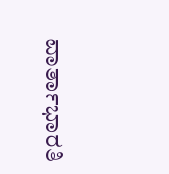ವಾರ್ತಾಭಾರತಿ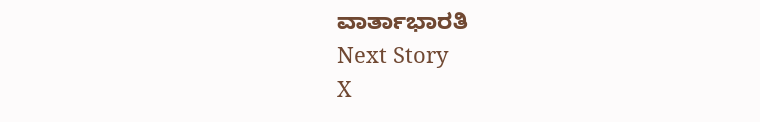ವಾರ್ತಾಭಾರತಿ
Next Story
X